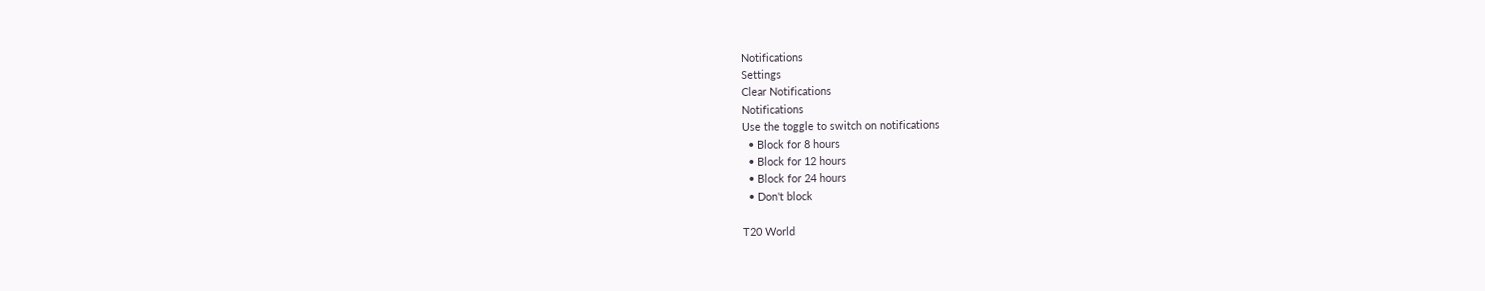Notifications
Settings
Clear Notifications
Notifications
Use the toggle to switch on notifications
  • Block for 8 hours
  • Block for 12 hours
  • Block for 24 hours
  • Don't block

T20 World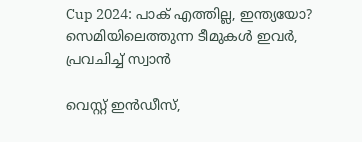Cup 2024: പാക് എത്തില്ല, ഇന്ത്യയോ? സെമിയിലെത്തുന്ന ടീമുകള്‍ ഇവര്‍, പ്രവചിച്ച് സ്വാന്‍

വെസ്റ്റ് ഇന്‍ഡീസ്,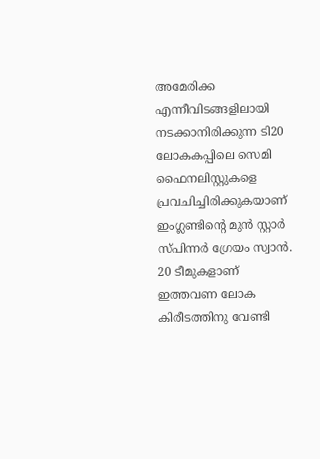അമേരിക്ക എന്നീവിടങ്ങളിലായി നടക്കാനിരിക്കുന്ന ടി20 ലോകകപ്പിലെ സെമി ഫൈനലിസ്റ്റുകളെ പ്രവചിച്ചിരിക്കുകയാണ് ഇംഗ്ലണ്ടിന്റെ മുന്‍ സ്റ്റാര്‍ സ്പിന്നര്‍ ഗ്രേയം സ്വാന്‍. 20 ടീമുകളാണ് ഇത്തവണ ലോക കിരീടത്തിനു വേണ്ടി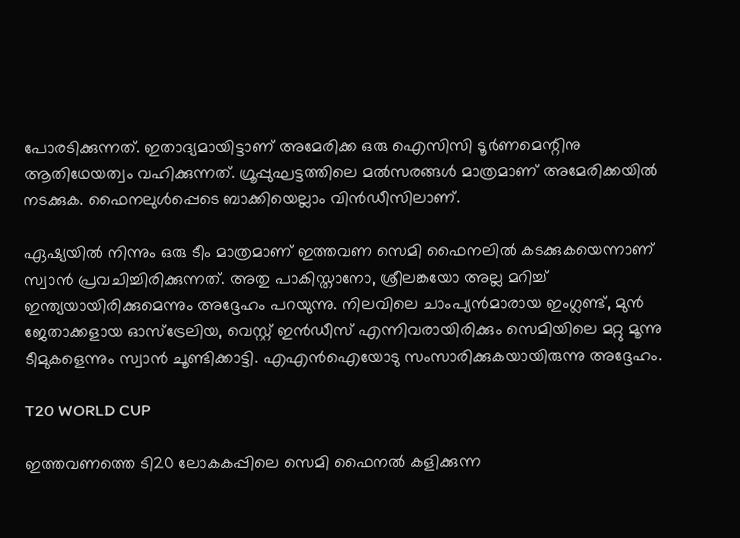പോരടിക്കുന്നത്. ഇതാദ്യമായിട്ടാണ് അമേരിക്ക ഒരു ഐസിസി ടൂര്‍ണമെന്റിനു ആതിഥേയത്വം വഹിക്കുന്നത്. ഗ്രൂപ്പുഘട്ടത്തിലെ മല്‍സരങ്ങള്‍ മാത്രമാണ് അമേരിക്കയില്‍ നടക്കുക. ഫൈനലുള്‍പ്പെടെ ബാക്കിയെല്ലാം വിന്‍ഡീസിലാണ്.

ഏഷ്യയില്‍ നിന്നും ഒരു ടീം മാത്രമാണ് ഇത്തവണ സെമി ഫൈനലില്‍ കടക്കുകയെന്നാണ് സ്വാന്‍ പ്രവചിച്ചിരിക്കുന്നത്. അതു പാകിസ്താനോ, ശ്രീലങ്കയോ അല്ല മറിച്ച് ഇന്ത്യയായിരിക്കുമെന്നും അദ്ദേഹം പറയുന്നു. നിലവിലെ ചാംപ്യന്‍മാരായ ഇംഗ്ലണ്ട്, മുന്‍ ജേതാക്കളായ ഓസ്‌ട്രേലിയ, വെസ്റ്റ് ഇന്‍ഡീസ് എന്നിവരായിരിക്കും സെമിയിലെ മറ്റു മൂന്നു ടീമുകളെന്നും സ്വാന്‍ ചൂണ്ടിക്കാട്ടി. എഎന്‍ഐയോടു സംസാരിക്കുകയായിരുന്നു അദ്ദേഹം.

T20 WORLD CUP

ഇത്തവണത്തെ ടി20 ലോകകപ്പിലെ സെമി ഫൈനല്‍ കളിക്കുന്ന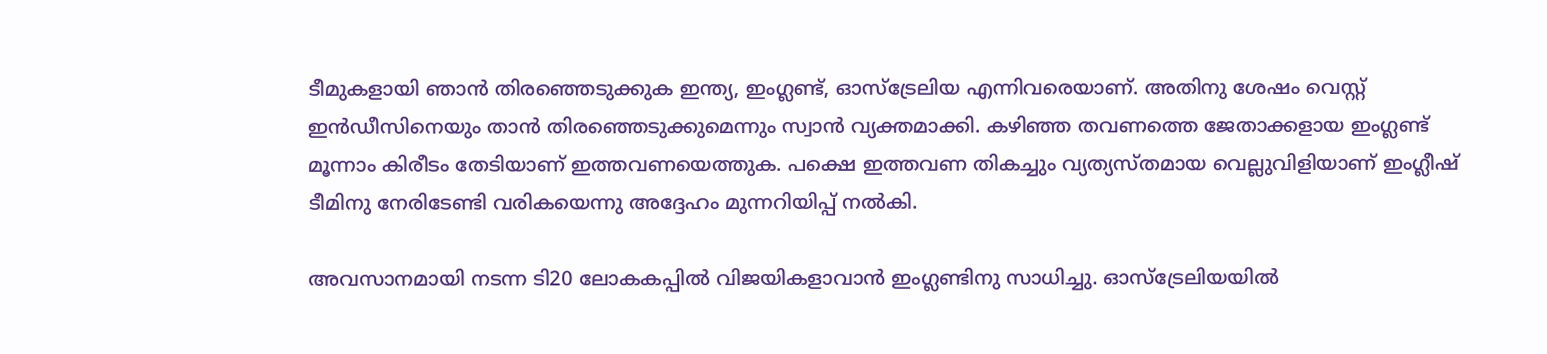ടീമുകളായി ഞാന്‍ തിരഞ്ഞെടുക്കുക ഇന്ത്യ, ഇംഗ്ലണ്ട്, ഓസ്‌ട്രേലിയ എന്നിവരെയാണ്. അതിനു ശേഷം വെസ്റ്റ് ഇന്‍ഡീസിനെയും താന്‍ തിരഞ്ഞെടുക്കുമെന്നും സ്വാന്‍ വ്യക്തമാക്കി. കഴിഞ്ഞ തവണത്തെ ജേതാക്കളായ ഇംഗ്ലണ്ട് മൂന്നാം കിരീടം തേടിയാണ് ഇത്തവണയെത്തുക. പക്ഷെ ഇത്തവണ തികച്ചും വ്യത്യസ്തമായ വെല്ലുവിളിയാണ് ഇംഗ്ലീഷ് ടീമിനു നേരിടേണ്ടി വരികയെന്നു അദ്ദേഹം മുന്നറിയിപ്പ് നല്‍കി.

അവസാനമായി നടന്ന ടി20 ലോകകപ്പില്‍ വിജയികളാവാന്‍ ഇംഗ്ലണ്ടിനു സാധിച്ചു. ഓസ്‌ട്രേലിയയില്‍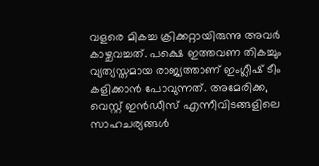വളരെ മികച്ച ക്രിക്കറ്റായിരുന്നു അവര്‍ കാഴ്ചവച്ചത്. പക്ഷെ ഇത്തവണ തികച്ചും വ്യത്യസ്തമായ രാജ്യത്താണ് ഇംഗ്ലീഷ് ടീം കളിക്കാന്‍ പോവുന്നത്. അമേരിക്ക, വെസ്റ്റ് ഇന്‍ഡീസ് എന്നീവിടങ്ങളിലെ സാഹചര്യങ്ങള്‍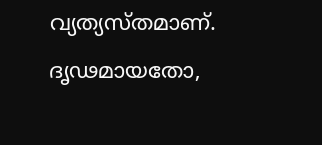വ്യത്യസ്തമാണ്. ദൃഢമായതോ,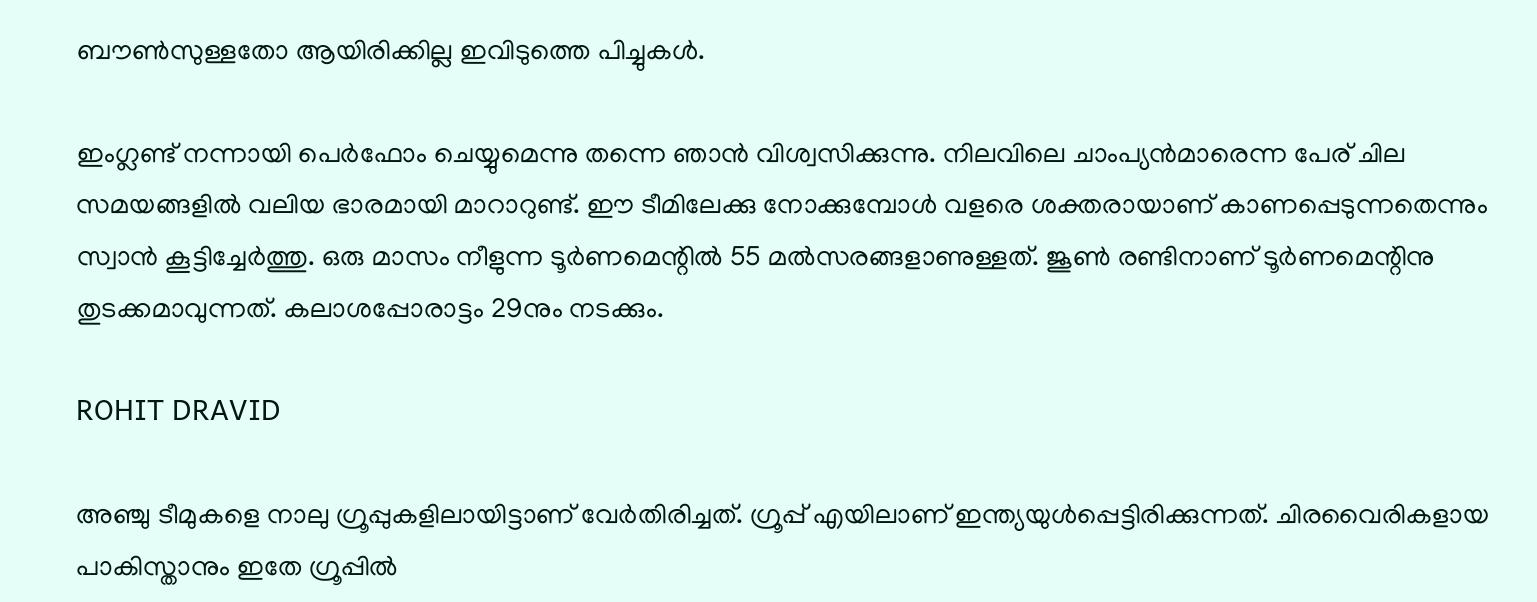ബൗണ്‍സുള്ളതോ ആയിരിക്കില്ല ഇവിടുത്തെ പിച്ചുകള്‍.

ഇംഗ്ലണ്ട് നന്നായി പെര്‍ഫോം ചെയ്യുമെന്നു തന്നെ ഞാന്‍ വിശ്വസിക്കുന്നു. നിലവിലെ ചാംപ്യന്‍മാരെന്ന പേര് ചില സമയങ്ങളില്‍ വലിയ ഭാരമായി മാറാറുണ്ട്. ഈ ടീമിലേക്കു നോക്കുമ്പോള്‍ വളരെ ശക്തരായാണ് കാണപ്പെടുന്നതെന്നും സ്വാന്‍ കൂട്ടിച്ചേര്‍ത്തു. ഒരു മാസം നീളുന്ന ടൂര്‍ണമെന്റില്‍ 55 മല്‍സരങ്ങളാണുള്ളത്. ജൂണ്‍ രണ്ടിനാണ് ടൂര്‍ണമെന്റിനു തുടക്കമാവുന്നത്. കലാശപ്പോരാട്ടം 29നും നടക്കും.

ROHIT DRAVID

അഞ്ചു ടീമുകളെ നാലു ഗ്രൂപ്പുകളിലായിട്ടാണ് വേര്‍തിരിച്ചത്. ഗ്രൂപ്പ് എയിലാണ് ഇന്ത്യയുള്‍പ്പെട്ടിരിക്കുന്നത്. ചിരവൈരികളായ പാകിസ്താനും ഇതേ ഗ്രൂപ്പില്‍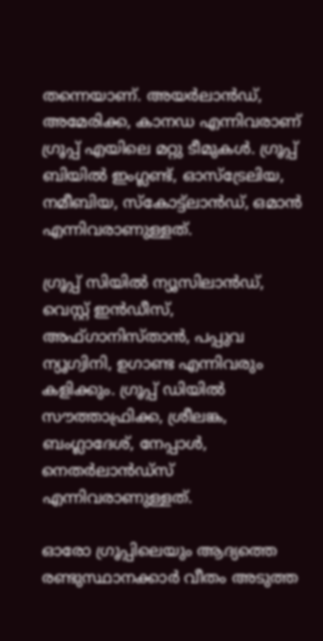തന്നെയാണ്. അയര്‍ലാന്‍ഡ്, അമേരിക്ക, കാനഡ എന്നിവരാണ് ഗ്രൂപ്പ് എയിലെ മറ്റു ടീമുകള്‍. ഗ്രൂപ്പ് ബിയില്‍ ഇംഗ്ലണ്ട്, ഓസ്‌ട്രേലിയ, നമീബിയ, സ്‌കോട്ട്‌ലാന്‍ഡ്, ഒമാന്‍ എന്നിവരാണുള്ളത്.

ഗ്രൂപ്പ് സിയില്‍ ന്യൂസിലാന്‍ഡ്, വെസ്റ്റ് ഇന്‍ഡീസ്, അഫ്ഗാനിസ്താന്‍, പപ്പുവ ന്യൂഗ്വിനി, ഉഗാണ്ട എന്നിവരും കളിക്കും. ഗ്രൂപ്പ് ഡിയില്‍ സൗത്താഫ്രിക്ക, ശ്രീലങ്ക, ബംഗ്ലാദേശ്, നേപ്പാള്‍, നെതര്‍ലാന്‍ഡ്‌സ് എന്നിവരാണുള്ളത്.

ഓരോ ഗ്രൂപ്പിലെയും ആദ്യത്തെ രണ്ടുസ്ഥാനക്കാര്‍ വീതം അടുത്ത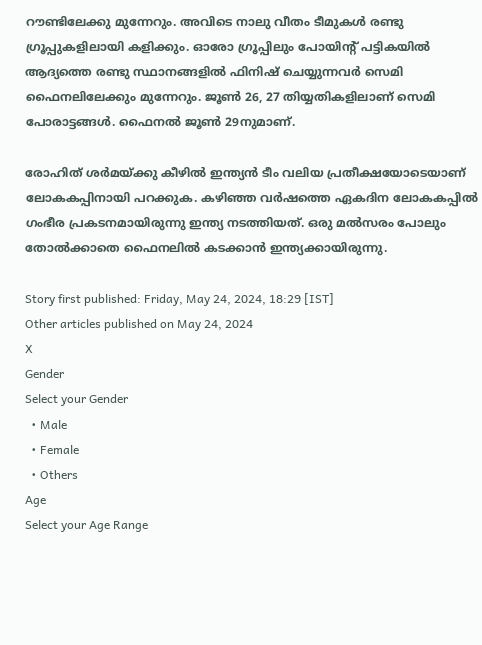റൗണ്ടിലേക്കു മുന്നേറും. അവിടെ നാലു വീതം ടീമുകള്‍ രണ്ടു ഗ്രൂപ്പുകളിലായി കളിക്കും. ഓരോ ഗ്രൂപ്പിലും പോയിന്റ് പട്ടികയില്‍ ആദ്യത്തെ രണ്ടു സ്ഥാനങ്ങളില്‍ ഫിനിഷ് ചെയ്യുന്നവര്‍ സെമി ഫൈനലിലേക്കും മുന്നേറും. ജൂണ്‍ 26, 27 തിയ്യതികളിലാണ് സെമി പോരാട്ടങ്ങള്‍. ഫൈനല്‍ ജൂണ്‍ 29നുമാണ്.

രോഹിത് ശര്‍മയ്ക്കു കീഴില്‍ ഇന്ത്യന്‍ ടീം വലിയ പ്രതീക്ഷയോടെയാണ് ലോകകപ്പിനായി പറക്കുക. കഴിഞ്ഞ വര്‍ഷത്തെ ഏകദിന ലോകകപ്പില്‍ ഗംഭീര പ്രകടനമായിരുന്നു ഇന്ത്യ നടത്തിയത്. ഒരു മല്‍സരം പോലും തോല്‍ക്കാതെ ഫൈനലില്‍ കടക്കാന്‍ ഇന്ത്യക്കായിരുന്നു.

Story first published: Friday, May 24, 2024, 18:29 [IST]
Other articles published on May 24, 2024
X
Gender
Select your Gender
  • Male
  • Female
  • Others
Age
Select your Age Range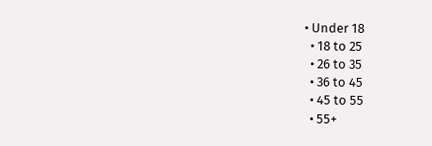• Under 18
  • 18 to 25
  • 26 to 35
  • 36 to 45
  • 45 to 55
  • 55+